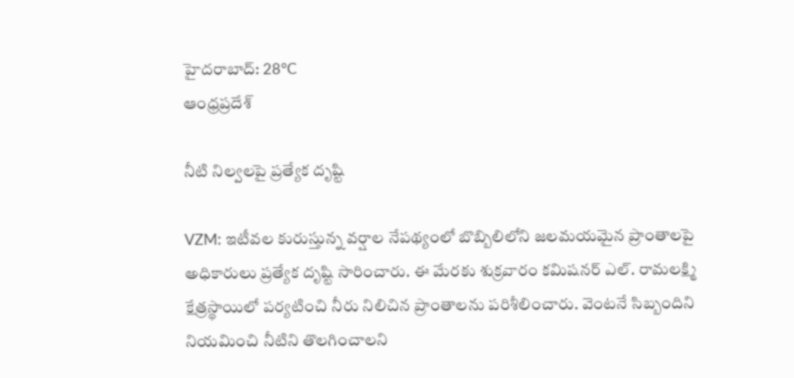హైదరాబాద్: 28°C
ఆంధ్రప్రదేశ్

నీటి నిల్వలపై ప్రత్యేక దృష్టి

VZM: ఇటీవల కురుస్తున్న వర్షాల నేపథ్యంలో బొబ్బిలిలోని జలమయమైన ప్రాంతాలపై అధికారులు ప్రత్యేక దృష్టి సారించారు. ఈ మేరకు శుక్రవారం కమిషనర్ ఎల్. రామలక్ష్మి క్షేత్రస్థాయిలో పర్యటించి నీరు నిలిచిన ప్రాంతాలను పరిశీలించారు. వెంటనే సిబ్బందిని నియమించి నీటిని తొలగించాలని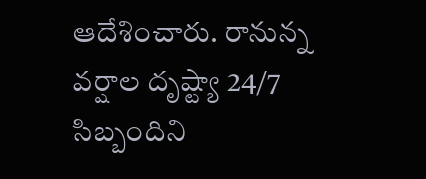ఆదేశించారు. రానున్న వర్షాల దృష్ట్యా 24/7 సిబ్బందిని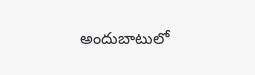అందుబాటులో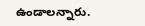ఉండాలన్నారు.